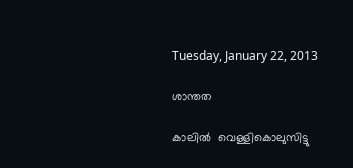Tuesday, January 22, 2013

ശാന്തത

കാലില്‍  വെള്ളികൊലുസിട്ടു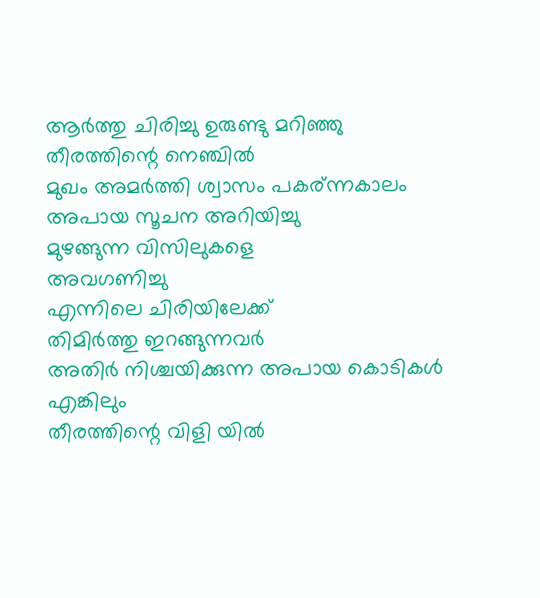ആര്‍ത്തു ചിരിച്ചു ഉരുണ്ടു മറിഞ്ഞു
തീരത്തിന്റെ നെഞ്ചില്‍
മുഖം അമര്‍ത്തി ശ്വാസം പകര്ന്നകാലം
അപായ സൂചന അറിയിച്ചു
മുഴങ്ങുന്ന വിസിലുകളെ
അവഗണിച്ചു
എന്നിലെ ചിരിയിലേക്ക്‌
തിമിര്‍ത്തു ഇറങ്ങുന്നവര്‍
അതിര്‍ നിശ്ചയിക്കുന്ന അപായ കൊടികള്‍
എങ്കിലും
തീരത്തിന്റെ വിളി യില്‍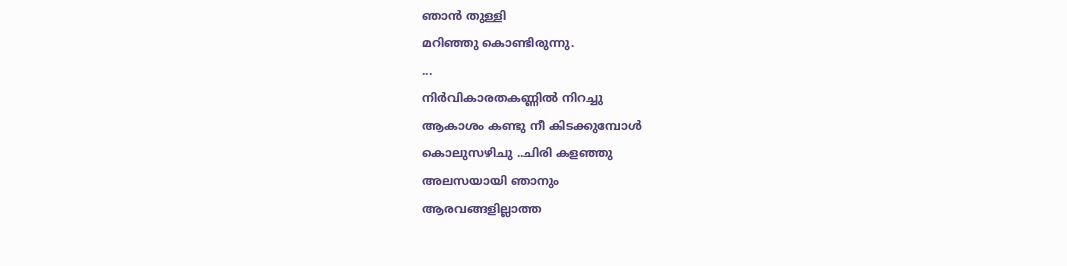ഞാന്‍ തുള്ളി
മറിഞ്ഞു കൊണ്ടിരുന്നു.
...
നിര്‍വികാരതകണ്ണില്‍ നിറച്ചു
ആകാശം കണ്ടു നീ കിടക്കുമ്പോള്‍
കൊലുസഴിചു ..ചിരി കളഞ്ഞു
അലസയായി ഞാനും
ആരവങ്ങളില്ലാത്ത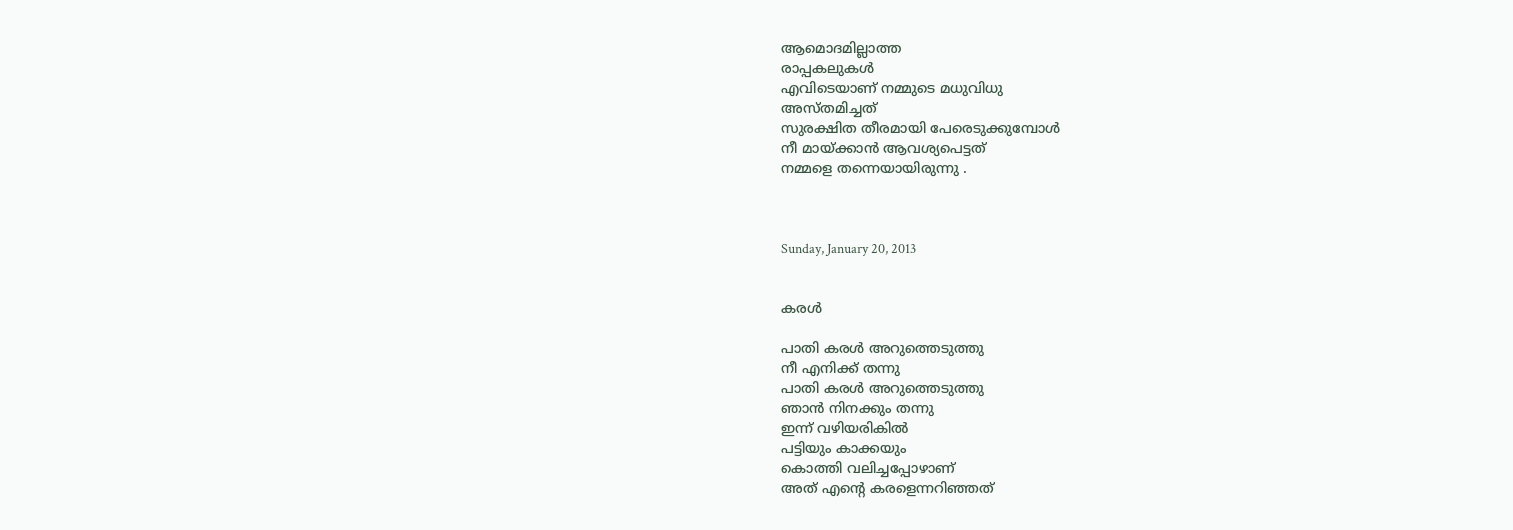ആമൊദമില്ലാത്ത
രാപ്പകലുകള്‍
എവിടെയാണ് നമ്മുടെ മധുവിധു
അസ്തമിച്ചത്
സുരക്ഷിത തീരമായി പേരെടുക്കുമ്പോള്‍
നീ മായ്ക്കാന്‍ ആവശ്യപെട്ടത്‌
നമ്മളെ തന്നെയായിരുന്നു .



Sunday, January 20, 2013


കരള്‍

പാതി കരള്‍ അറുത്തെടുത്തു
നീ എനിക്ക് തന്നു
പാതി കരള്‍ അറുത്തെടുത്തു
ഞാന്‍ നിനക്കും തന്നു
ഇന്ന് വഴിയരികില്‍
പട്ടിയും കാക്കയും
കൊത്തി വലിച്ചപ്പോഴാണ്
അത് എന്റെ കരളെന്നറിഞ്ഞത്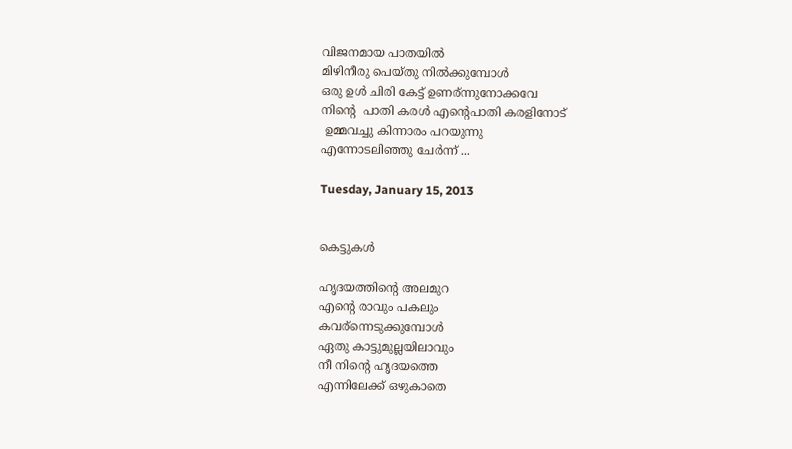വിജനമായ പാതയില്‍
മിഴിനീരു പെയ്തു നില്‍ക്കുമ്പോള്‍
ഒരു ഉള്‍ ചിരി കേട്ട് ഉണര്ന്നുനോക്കവേ
നിന്റെ  പാതി കരള്‍ എന്റെപാതി കരളിനോട്
 ഉമ്മവച്ചു കിന്നാരം പറയുന്നു
എന്നോടലിഞ്ഞു ചേര്‍ന്ന് ...

Tuesday, January 15, 2013


കെട്ടുകള്‍

ഹൃദയത്തിന്റെ അലമുറ
എന്റെ രാവും പകലും
കവര്ന്നെടുക്കുമ്പോള്‍
ഏതു കാട്ടുമുല്ലയിലാവും
നീ നിന്റെ ഹൃദയത്തെ
എന്നിലേക്ക്‌ ഒഴുകാതെ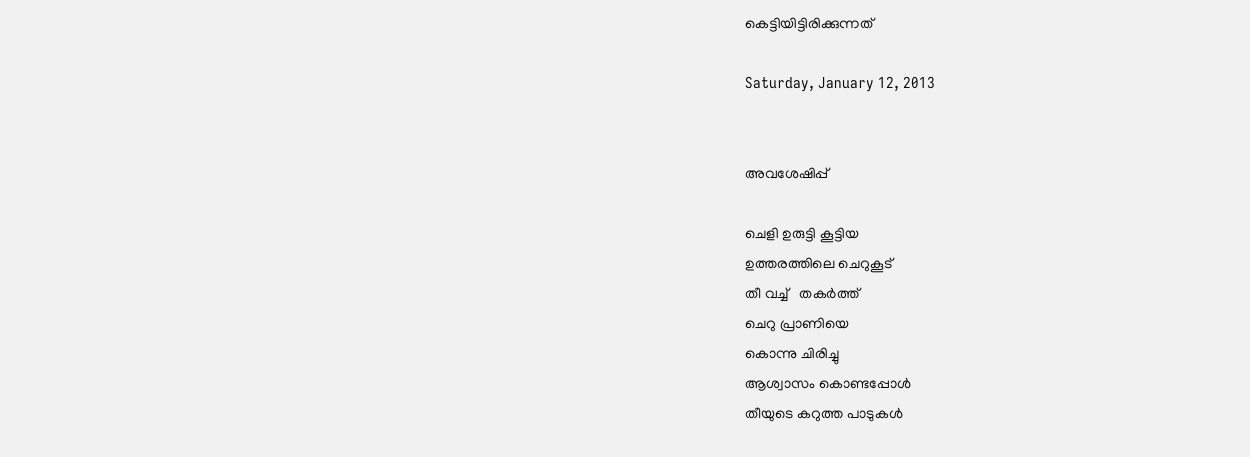കെട്ടിയിട്ടിരിക്കുന്നത്

Saturday, January 12, 2013


അവശേഷിപ്പ്

ചെളി ഉരുട്ടി കൂട്ടിയ
ഉത്തരത്തിലെ ചെറുകൂട്
തീ വച്ച്   തകര്‍ത്ത്
ചെറു പ്രാണിയെ
കൊന്നു ചിരിച്ചു
ആശ്വാസം കൊണ്ടപ്പോള്‍
തീയുടെ കറുത്ത പാടുകള്‍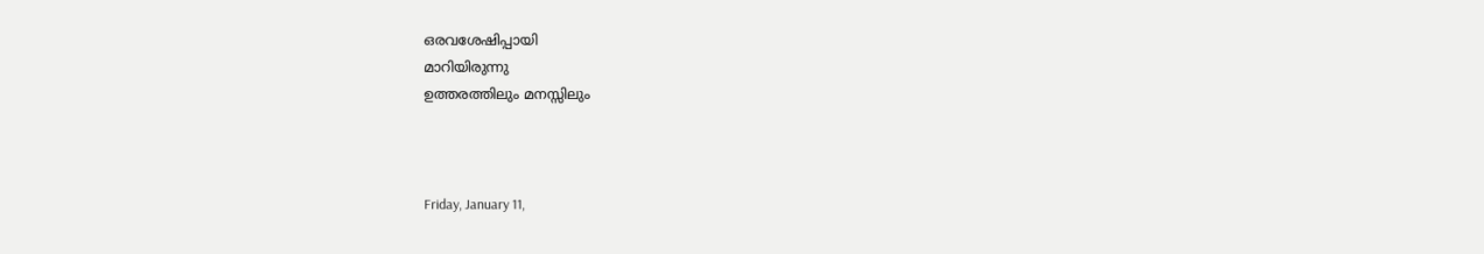ഒരവശേഷിപ്പായി
മാറിയിരുന്നു
ഉത്തരത്തിലും മനസ്സിലും



Friday, January 11,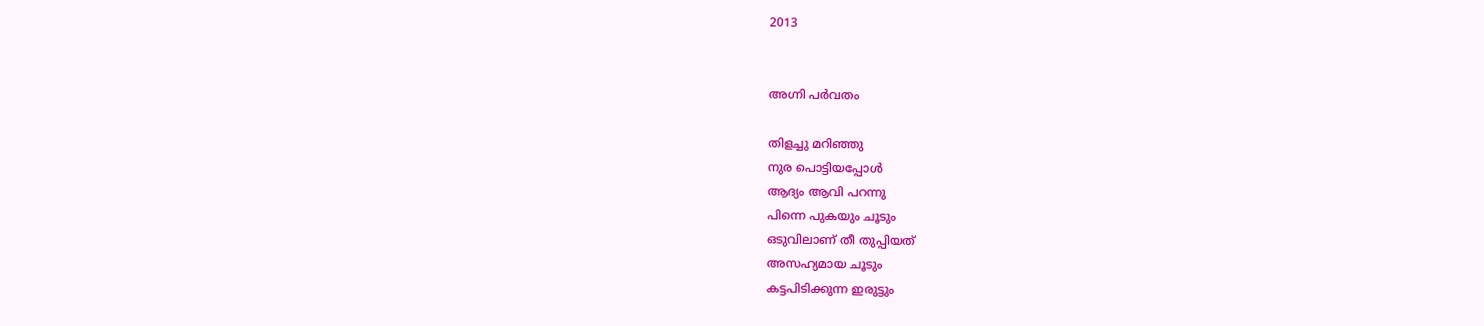2013


അഗ്നി പര്‍വതം

തിളച്ചു മറിഞ്ഞു
നുര പൊട്ടിയപ്പോള്‍
ആദ്യം ആവി പറന്നു
പിന്നെ പുകയും ചൂടും
ഒടുവിലാണ് തീ തുപ്പിയത്
അസഹ്യമായ ചൂടും
കട്ടപിടിക്കുന്ന ഇരുട്ടും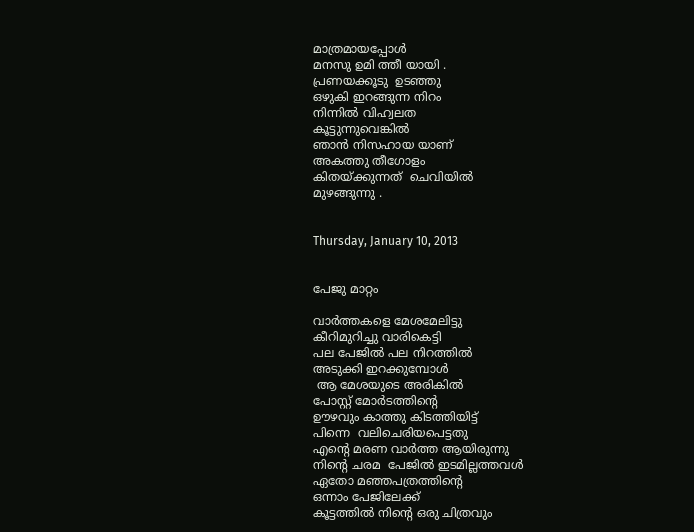മാത്രമായപ്പോള്‍
മനസു ഉമി ത്തീ യായി .
പ്രണയക്കൂടു  ഉടഞ്ഞു
ഒഴുകി ഇറങ്ങുന്ന നിറം
നിന്നില്‍ വിഹ്വലത
കൂട്ടുന്നുവെങ്കില്‍
ഞാന്‍ നിസഹായ യാണ്
അകത്തു തീഗോളം
കിതയ്ക്കുന്നത്  ചെവിയില്‍
മുഴങ്ങുന്നു .


Thursday, January 10, 2013


പേജു മാറ്റം

വാര്‍ത്തകളെ മേശമേലിട്ടു
കീറിമുറിച്ചു വാരികെട്ടി
പല പേജില്‍ പല നിറത്തില്‍
അടുക്കി ഇറക്കുമ്പോള്‍
 ആ മേശയുടെ അരികില്‍
പോസ്റ്റ്‌ മോര്‍ടത്തിന്റെ
ഊഴവും കാത്തു കിടത്തിയിട്ട്
പിന്നെ  വലിചെരിയപെട്ടതു
എന്റെ മരണ വാര്‍ത്ത‍ ആയിരുന്നു
നിന്റെ ചരമ  പേജില്‍ ഇടമില്ലത്തവള്‍
ഏതോ മഞ്ഞപത്രത്തിന്റെ
ഒന്നാം പേജിലേക്ക്
കൂട്ടത്തില്‍ നിന്റെ ഒരു ചിത്രവും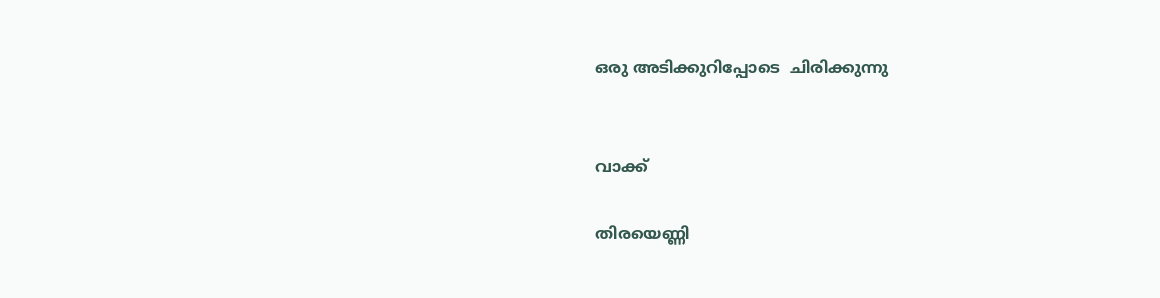ഒരു അടിക്കുറിപ്പോടെ  ചിരിക്കുന്നു


വാക്ക്

തിരയെണ്ണി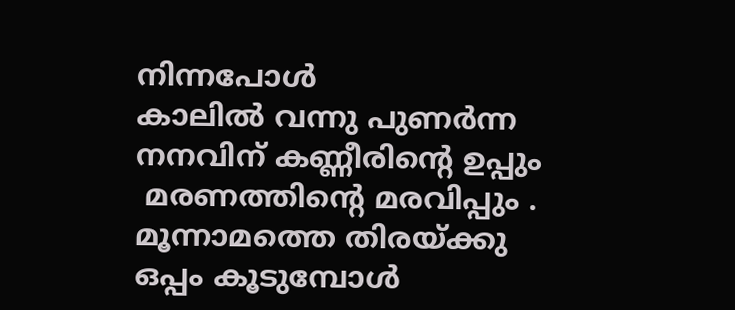നിന്നപോള്‍
കാലില്‍ വന്നു പുണര്‍ന്ന
നനവിന് കണ്ണീരിന്‍റെ ഉപ്പും
 മരണത്തിന്‍റെ മരവിപ്പും .
മൂന്നാമത്തെ തിരയ്ക്കു
ഒപ്പം കൂടുമ്പോള്‍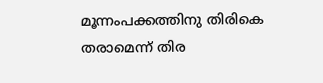മൂന്നംപക്കത്തിനു തിരികെ
തരാമെന്ന് തിര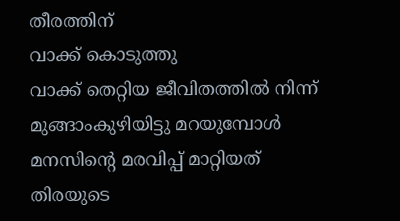തീരത്തിന്
വാക്ക് കൊടുത്തു
വാക്ക് തെറ്റിയ ജീവിതത്തില്‍ നിന്ന്
മുങ്ങാംകുഴിയിട്ടു മറയുമ്പോള്‍
മനസിന്റെ മരവിപ്പ് മാറ്റിയത്
തിരയുടെ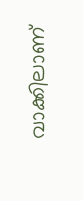വാക്കിലാണ്